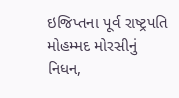ઇજિપ્તના પૂર્વ રાષ્ટ્રપતિ મોહમ્મદ મોરસીનું નિધન,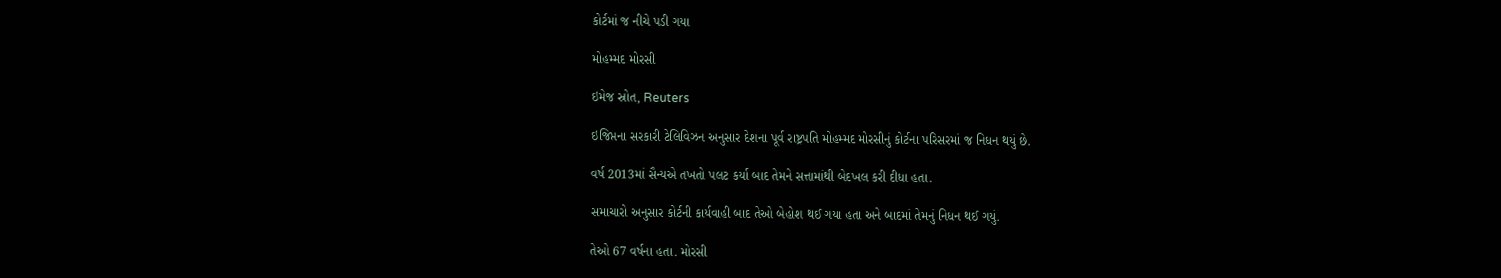કોર્ટમાં જ નીચે પડી ગયા

મોહમ્મદ મોરસી

ઇમેજ સ્રોત, Reuters

ઇજિપ્તના સરકારી ટેલિવિઝન અનુસાર દેશના પૂર્વ રાષ્ટ્રપતિ મોહમ્મદ મોરસીનું કોર્ટના પરિસરમાં જ નિધન થયું છે.

વર્ષ 2013માં સૈન્યએ તખતો પલટ કર્યા બાદ તેમને સત્તામાંથી બેદખલ કરી દીધા હતા.

સમાચારો અનુસાર કોર્ટની કાર્યવાહી બાદ તેઓ બેહોશ થઈ ગયા હતા અને બાદમાં તેમનું નિધન થઈ ગયું.

તેઓ 67 વર્ષના હતા. મોરસી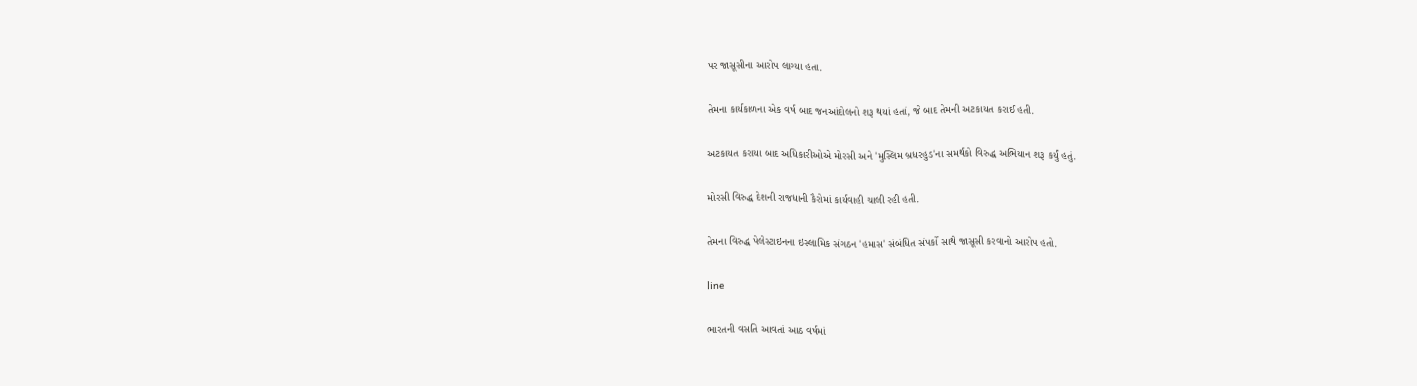પર જાસૂસીના આરોપ લાગ્યા હતા.

તેમના કાર્યકાળના એક વર્ષ બાદ જનઆંદોલનો શરૂ થયાં હતાં, જે બાદ તેમની અટકાયત કરાઈ હતી.

અટકાયત કરાયા બાદ અધિકારીઓએ મોરસી અને 'મુસ્લિમ બ્રધરહુડ'ના સમર્થકો વિરુદ્ધ અભિયાન શરૂ કર્યું હતું.

મોરસી વિરુદ્ધ દેશની રાજધાની કૈરોમાં કાર્યવાહી ચાલી રહી હતી.

તેમના વિરુદ્ધ પેલેસ્ટાઇનના ઇસ્લામિક સંગઠન 'હમાસ' સંબંધિત સંપર્કો સાથે જાસૂસી કરવાનો આરોપ હતો.

line

ભારતની વસતિ આવતાં આઠ વર્ષમાં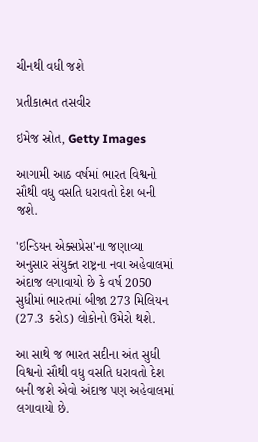ચીનથી વધી જશે

પ્રતીકાત્મત તસવીર

ઇમેજ સ્રોત, Getty Images

આગામી આઠ વર્ષમાં ભારત વિશ્વનો સૌથી વધુ વસતિ ધરાવતો દેશ બની જશે.

'ઇન્ડિયન એક્સપ્રેસ'ના જણાવ્યા અનુસાર સંયુક્ત રાષ્ટ્રના નવા અહેવાલમાં અંદાજ લગાવાયો છે કે વર્ષ 2050 સુધીમાં ભારતમાં બીજા 273 મિલિયન (27.3 કરોડ) લોકોનો ઉમેરો થશે.

આ સાથે જ ભારત સદીના અંત સુધી વિશ્વનો સૌથી વધુ વસતિ ધરાવતો દેશ બની જશે એવો અંદાજ પણ અહેવાલમાં લગાવાયો છે.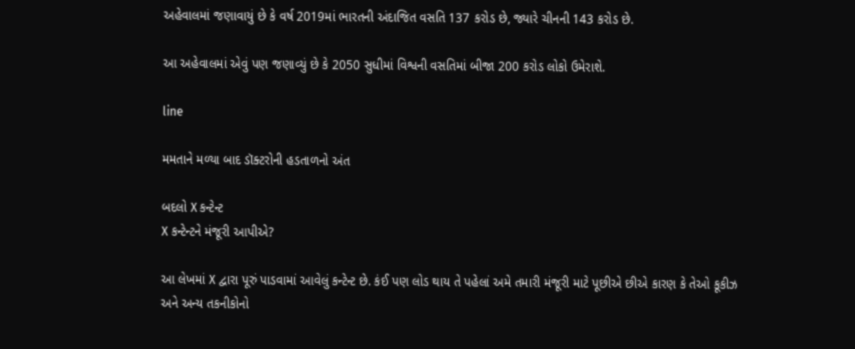અહેવાલમાં જણાવાયું છે કે વર્ષ 2019માં ભારતની અંદાજિત વસતિ 137 કરોડ છે, જ્યારે ચીનની 143 કરોડ છે.

આ અહેવાલમાં એવું પણ જણાવ્યું છે કે 2050 સુધીમાં વિશ્વની વસતિમાં બીજા 200 કરોડ લોકો ઉમેરાશે.

line

મમતાને મળ્યા બાદ ડૉક્ટરોની હડતાળનો અંત

બદલો X કન્ટેન્ટ
X કન્ટેન્ટને મંજૂરી આપીએ?

આ લેખમાં X દ્વારા પૂરું પાડવામાં આવેલું કન્ટેન્ટ છે. કંઈ પણ લોડ થાય તે પહેલાં અમે તમારી મંજૂરી માટે પૂછીએ છીએ કારણ કે તેઓ કૂકીઝ અને અન્ય તકનીકોનો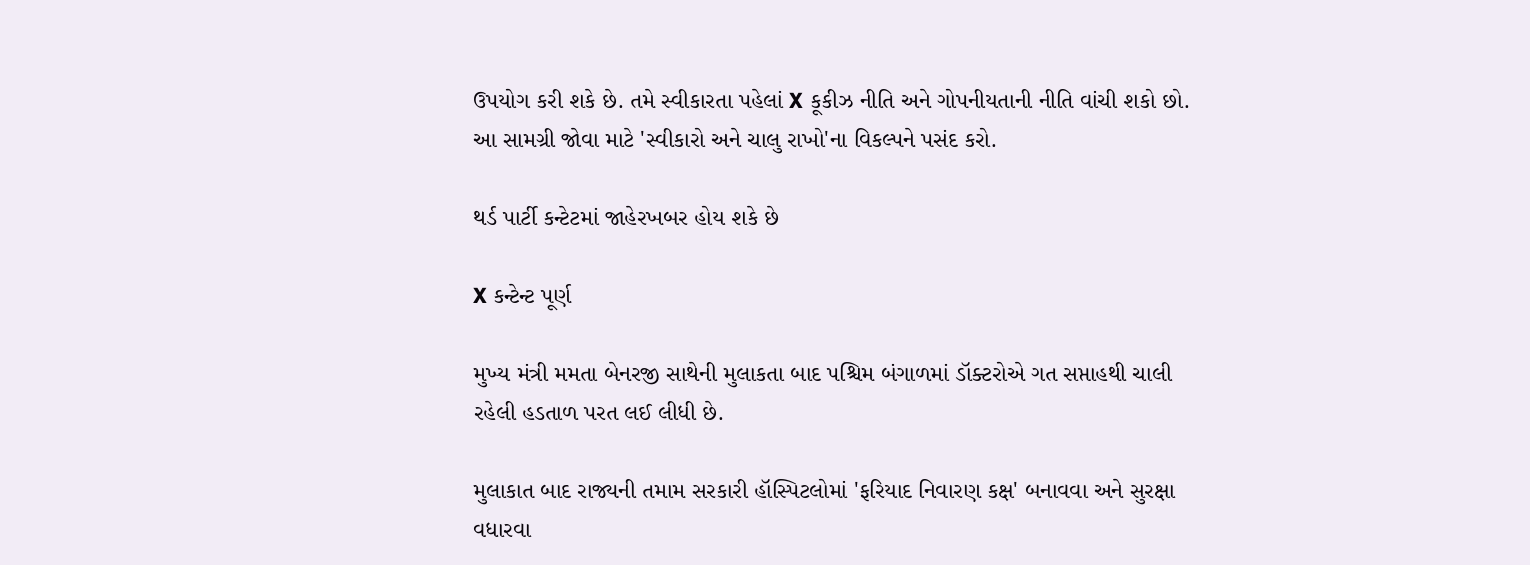ઉપયોગ કરી શકે છે. તમે સ્વીકારતા પહેલાં X કૂકીઝ નીતિ અને ગોપનીયતાની નીતિ વાંચી શકો છો. આ સામગ્રી જોવા માટે 'સ્વીકારો અને ચાલુ રાખો'ના વિકલ્પને પસંદ કરો.

થર્ડ પાર્ટી કન્ટેટમાં જાહેરખબર હોય શકે છે

X કન્ટેન્ટ પૂર્ણ

મુખ્ય મંત્રી મમતા બેનરજી સાથેની મુલાકતા બાદ પશ્ચિમ બંગાળમાં ડૉક્ટરોએ ગત સપ્તાહથી ચાલી રહેલી હડતાળ પરત લઈ લીધી છે.

મુલાકાત બાદ રાજ્યની તમામ સરકારી હૉસ્પિટલોમાં 'ફરિયાદ નિવારણ કક્ષ' બનાવવા અને સુરક્ષા વધારવા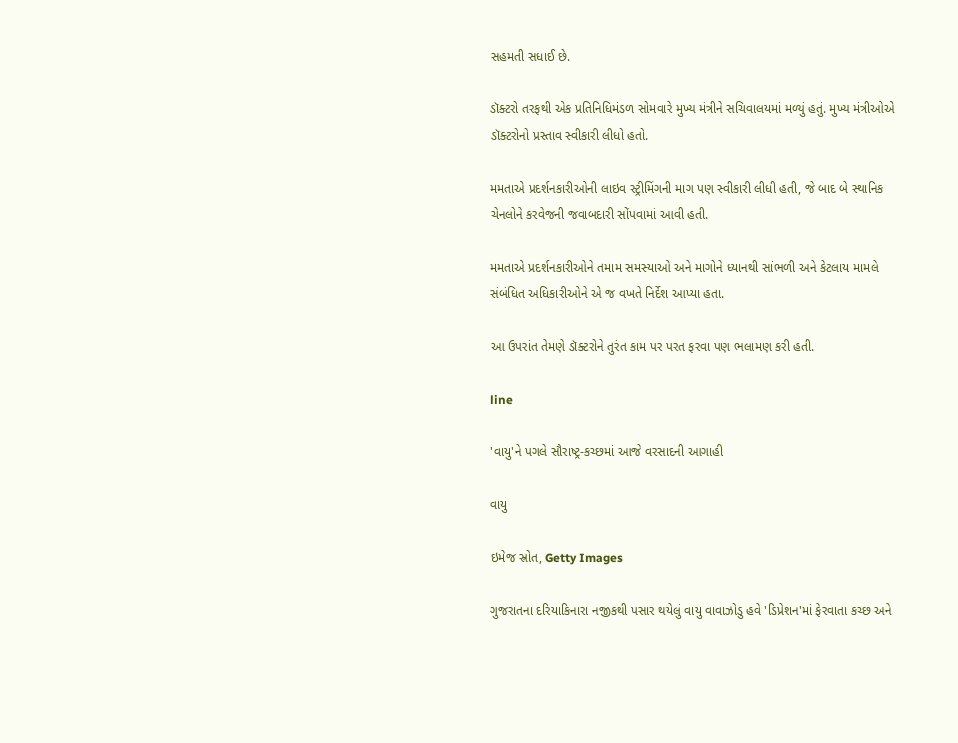સહમતી સધાઈ છે.

ડૉક્ટરો તરફથી એક પ્રતિનિધિમંડળ સોમવારે મુખ્ય મંત્રીને સચિવાલયમાં મળ્યું હતું. મુખ્ય મંત્રીઓએ ડૉક્ટરોનો પ્રસ્તાવ સ્વીકારી લીધો હતો.

મમતાએ પ્રદર્શનકારીઓની લાઇવ સ્ટ્રીમિંગની માગ પણ સ્વીકારી લીધી હતી, જે બાદ બે સ્થાનિક ચેનલોને કરવેજની જવાબદારી સોંપવામાં આવી હતી.

મમતાએ પ્રદર્શનકારીઓને તમામ સમસ્યાઓ અને માગોને ધ્યાનથી સાંભળી અને કેટલાય મામલે સંબંધિત અધિકારીઓને એ જ વખતે નિર્દેશ આપ્યા હતા.

આ ઉપરાંત તેમણે ડૉક્ટરોને તુરંત કામ પર પરત ફરવા પણ ભલામણ કરી હતી.

line

'વાયુ'ને પગલે સૌરાષ્ટ્ર-કચ્છમાં આજે વરસાદની આગાહી

વાયુ

ઇમેજ સ્રોત, Getty Images

ગુજરાતના દરિયાકિનારા નજીકથી પસાર થયેલું વાયુ વાવાઝોડુ હવે 'ડિપ્રેશન'માં ફેરવાતા કચ્છ અને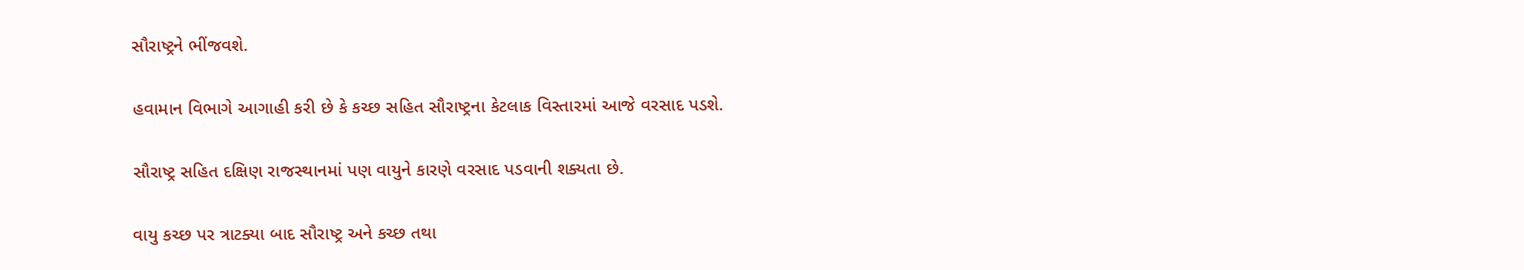સૌરાષ્ટ્રને ભીંજવશે.

હવામાન વિભાગે આગાહી કરી છે કે કચ્છ સહિત સૌરાષ્ટ્રના કેટલાક વિસ્તારમાં આજે વરસાદ પડશે.

સૌરાષ્ટ્ર સહિત દક્ષિણ રાજસ્થાનમાં પણ વાયુને કારણે વરસાદ પડવાની શક્યતા છે.

વાયુ કચ્છ પર ત્રાટક્યા બાદ સૌરાષ્ટ્ર અને કચ્છ તથા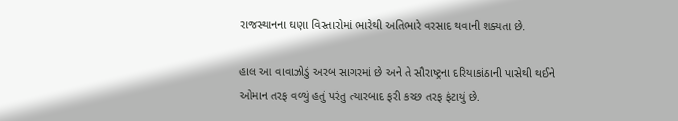રાજસ્થાનના ઘણા વિસ્તારોમાં ભારેથી અતિભારે વરસાદ થવાની શક્યતા છે.

હાલ આ વાવાઝોડું અરબ સાગરમાં છે અને તે સૌરાષ્ટ્રના દરિયાકાંઠાની પાસેથી થઈને ઓમાન તરફ વળ્યું હતું પરંતુ ત્યારબાદ ફરી કચ્છ તરફ ફંટાયું છે.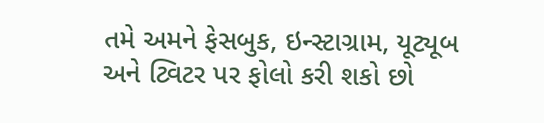તમે અમને ફેસબુક, ઇન્સ્ટાગ્રામ, યૂટ્યૂબ અને ટ્વિટર પર ફોલો કરી શકો છો